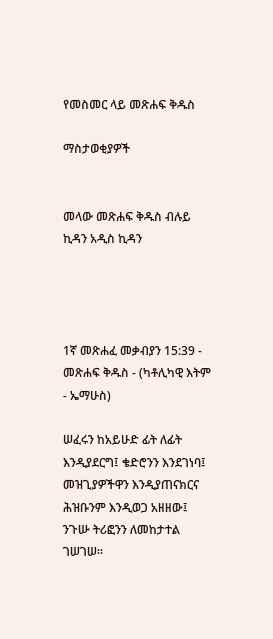የመስመር ላይ መጽሐፍ ቅዱስ

ማስታወቂያዎች


መላው መጽሐፍ ቅዱስ ብሉይ ኪዳን አዲስ ኪዳን




1ኛ መጽሐፈ መቃብያን 15:39 - መጽሐፍ ቅዱስ - (ካቶሊካዊ እትም - ኤማሁስ)

ሠፈሩን ከአይሁድ ፊት ለፊት እንዲያደርግ፤ ቄድሮንን እንደገነባ፤ መዝጊያዎችዋን እንዲያጠናክርና ሕዝቡንም እንዲወጋ አዘዘው፤ ንጉሡ ትሪፎንን ለመከታተል ገሠገሠ።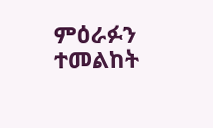ምዕራፉን ተመልከት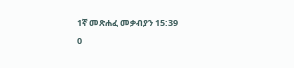1ኛ መጽሐፈ መቃብያን 15:39
0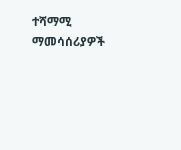ተሻማሚ ማመሳሰሪያዎች